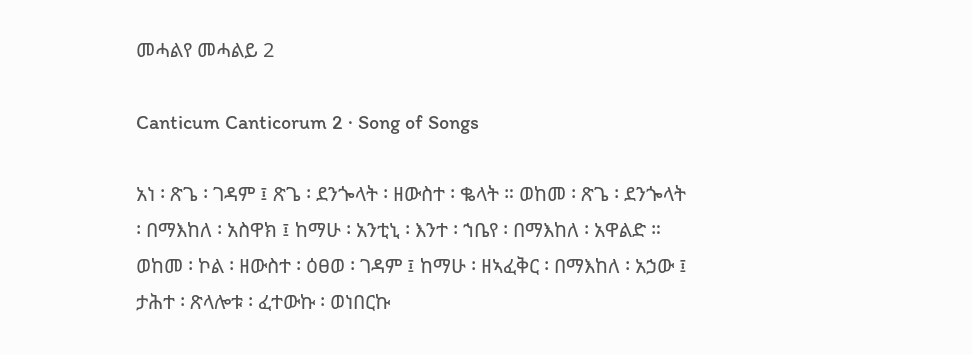መሓልየ መሓልይ 2

Canticum Canticorum 2 · Song of Songs

አነ ፡ ጽጌ ፡ ገዳም ፤ ጽጌ ፡ ደንጐላት ፡ ዘውስተ ፡ ቈላት ። ወከመ ፡ ጽጌ ፡ ደንጐላት ፡ በማእከለ ፡ አስዋክ ፤ ከማሁ ፡ አንቲኒ ፡ እንተ ፡ ኀቤየ ፡ በማእከለ ፡ አዋልድ ። ወከመ ፡ ኮል ፡ ዘውስተ ፡ ዕፀወ ፡ ገዳም ፤ ከማሁ ፡ ዘኣፈቅር ፡ በማእከለ ፡ አኃው ፤ ታሕተ ፡ ጽላሎቱ ፡ ፈተውኩ ፡ ወነበርኩ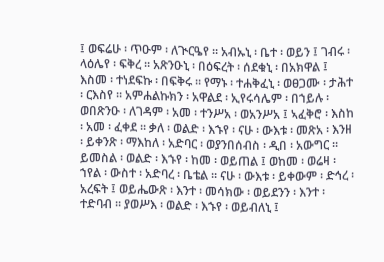፤ ወፍሬሁ ፡ ጥዑም ፡ ለጒርዔየ ። አብኡኒ ፡ ቤተ ፡ ወይን ፤ ገብሩ ፡ ላዕሌየ ፡ ፍቅረ ። አጽንዑኒ ፡ በዕፍረት ፡ ሰደቁኒ ፡ በአክዋል ፤ እስመ ፡ ተነደፍኩ ፡ በፍቅሩ ። የማኑ ፡ ተሐቅፈኒ ፡ ወፀጋሙ ፡ ታሕተ ፡ ርእስየ ። አምሐልኩክን ፡ አዋልደ ፡ ኢየሩሳሌም ፡ በኀይሉ ፡ ወበጽንዑ ፡ ለገዳም ፡ አመ ፡ ተንሥአ ፡ ወአንሥአ ፤ ኣፈቅሮ ፡ እስከ ፡ አመ ፡ ፈቀደ ። ቃለ ፡ ወልድ ፡ እኁየ ፡ ናሁ ፡ ውእቱ ፡ መጽአ ፡ እንዘ ፡ ይቀንጽ ፡ ማእከለ ፡ አድባር ፡ ወያንበሰብስ ፡ ዲበ ፡ አውግር ። ይመስል ፡ ወልድ ፡ እኁየ ፡ ከመ ፡ ወይጠል ፤ ወከመ ፡ ወሬዛ ፡ ኀየል ፡ ውስተ ፡ አድባረ ፡ ቤቴል ። ናሁ ፡ ውእቱ ፡ ይቀውም ፡ ድኅረ ፡ አረፍት ፤ ወይሔውጽ ፡ እንተ ፡ መሳክው ፡ ወይደንን ፡ እንተ ፡ ተድባብ ። ያወሥእ ፡ ወልድ ፡ እኁየ ፡ ወይብለኒ ፤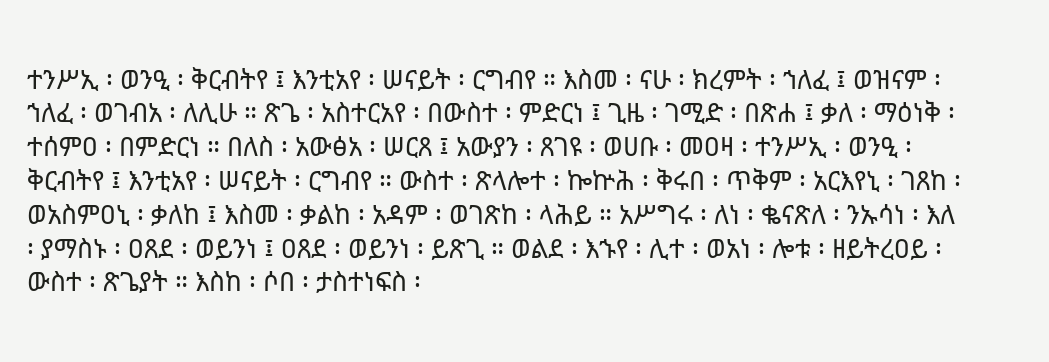ተንሥኢ ፡ ወንዒ ፡ ቅርብትየ ፤ እንቲአየ ፡ ሠናይት ፡ ርግብየ ። እስመ ፡ ናሁ ፡ ክረምት ፡ ኀለፈ ፤ ወዝናም ፡ ኀለፈ ፡ ወገብአ ፡ ለሊሁ ። ጽጌ ፡ አስተርአየ ፡ በውስተ ፡ ምድርነ ፤ ጊዜ ፡ ገሚድ ፡ በጽሐ ፤ ቃለ ፡ ማዕነቅ ፡ ተሰምዐ ፡ በምድርነ ። በለስ ፡ አውፅአ ፡ ሠርጸ ፤ አውያን ፡ ጸገዩ ፡ ወሀቡ ፡ መዐዛ ፡ ተንሥኢ ፡ ወንዒ ፡ ቅርብትየ ፤ እንቲአየ ፡ ሠናይት ፡ ርግብየ ። ውስተ ፡ ጽላሎተ ፡ ኰኵሕ ፡ ቅሩበ ፡ ጥቅም ፡ አርእየኒ ፡ ገጸከ ፡ወአስምዐኒ ፡ ቃለከ ፤ እስመ ፡ ቃልከ ፡ አዳም ፡ ወገጽከ ፡ ላሕይ ። አሥግሩ ፡ ለነ ፡ ቈናጽለ ፡ ንኡሳነ ፡ እለ ፡ ያማስኑ ፡ ዐጸደ ፡ ወይንነ ፤ ዐጸደ ፡ ወይንነ ፡ ይጽጊ ። ወልደ ፡ እኁየ ፡ ሊተ ፡ ወአነ ፡ ሎቱ ፡ ዘይትረዐይ ፡ ውስተ ፡ ጽጌያት ። እስከ ፡ ሶበ ፡ ታስተነፍስ ፡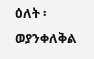ዕለት ፡ ወያንቀለቅል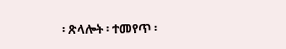፡ ጽላሎት ፡ ተመየጥ ፡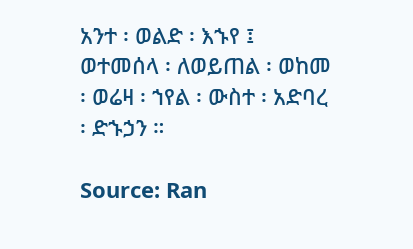አንተ ፡ ወልድ ፡ እኁየ ፤ ወተመሰላ ፡ ለወይጠል ፡ ወከመ ፡ ወሬዛ ፡ ኀየል ፡ ውስተ ፡ አድባረ ፡ ድኁኃን ።

Source: Ran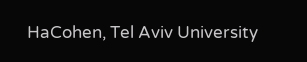HaCohen, Tel Aviv University